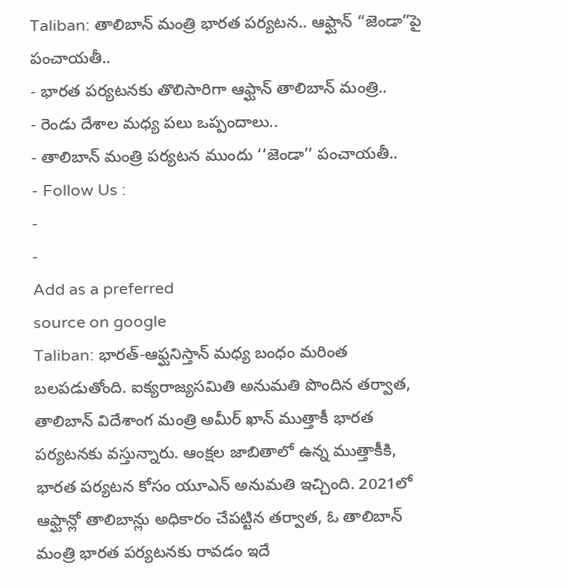Taliban: తాలిబాన్ మంత్రి భారత పర్యటన.. ఆఫ్ఘాన్ “జెండా”పై పంచాయతీ..
- భారత పర్యటనకు తొలిసారిగా ఆఫ్ఘాన్ తాలిబాన్ మంత్రి..
- రెండు దేశాల మధ్య పలు ఒప్పందాలు..
- తాలిబాన్ మంత్రి పర్యటన ముందు ‘‘జెండా’’ పంచాయతీ..
- Follow Us :
-
-
Add as a preferred
source on google
Taliban: భారత్-ఆఫ్ఘనిస్తాన్ మధ్య బంధం మరింత బలపడుతోంది. ఐక్యరాజ్యసమితి అనుమతి పొందిన తర్వాత, తాలిబాన్ విదేశాంగ మంత్రి అమీర్ ఖాన్ ముత్తాకీ భారత పర్యటనకు వస్తున్నారు. ఆంక్షల జాబితాలో ఉన్న ముత్తాకీకి, భారత పర్యటన కోసం యూఎన్ అనుమతి ఇచ్చింది. 2021లో ఆఫ్ఘాన్లో తాలిబాన్లు అధికారం చేపట్టిన తర్వాత, ఓ తాలిబాన్ మంత్రి భారత పర్యటనకు రావడం ఇదే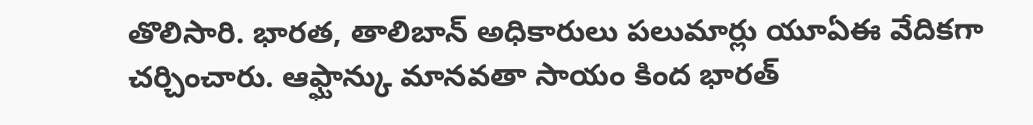తొలిసారి. భారత, తాలిబాన్ అధికారులు పలుమార్లు యూఏఈ వేదికగా చర్చించారు. ఆఫ్ఘాన్కు మానవతా సాయం కింద భారత్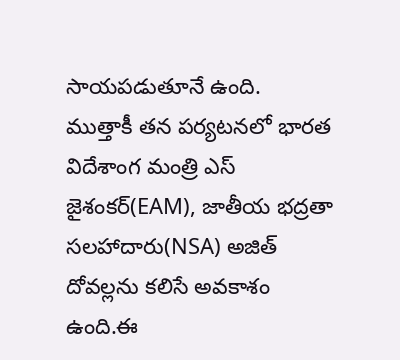సాయపడుతూనే ఉంది.
ముత్తాకీ తన పర్యటనలో భారత విదేశాంగ మంత్రి ఎస్ జైశంకర్(EAM), జాతీయ భద్రతా సలహాదారు(NSA) అజిత్ దోవల్లను కలిసే అవకాశం ఉంది.ఈ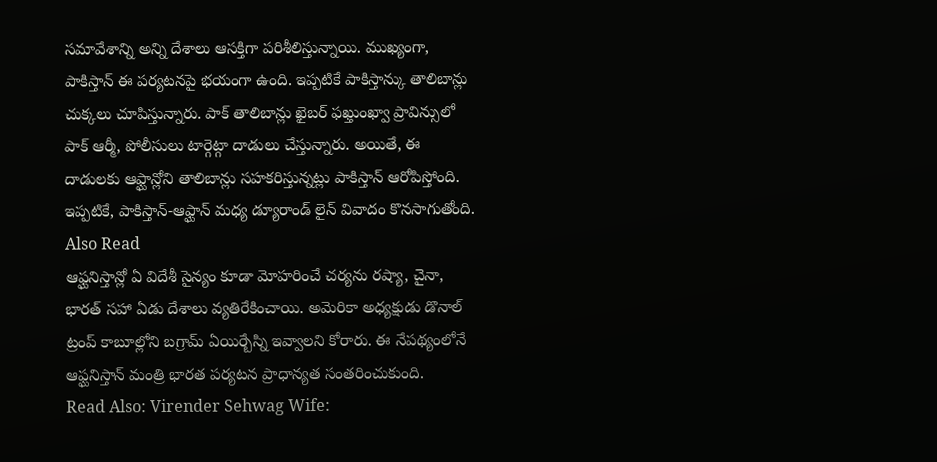సమావేశాన్ని అన్ని దేశాలు ఆసక్తిగా పరిశీలిస్తున్నాయి. ముఖ్యంగా, పాకిస్తాన్ ఈ పర్యటనపై భయంగా ఉంది. ఇప్పటికే పాకిస్తాన్కు తాలిబాన్లు చుక్కలు చూపిస్తున్నారు. పాక్ తాలిబాన్లు ఖైబర్ ఫఖ్తుంఖ్వా ప్రావిన్సులో పాక్ ఆర్మీ, పోలీసులు టార్గెట్గా దాడులు చేస్తున్నారు. అయితే, ఈ దాడులకు ఆఫ్ఘాన్లోని తాలిబాన్లు సహకరిస్తున్నట్లు పాకిస్తాన్ ఆరోపిస్తోంది. ఇప్పటికే, పాకిస్తాన్-ఆఫ్ఘాన్ మధ్య డ్యూరాండ్ లైన్ వివాదం కొనసాగుతోంది.
Also Read
ఆఫ్ఘనిస్తాన్లో ఏ విదేశీ సైన్యం కూడా మోహరించే చర్యను రష్యా, చైనా, భారత్ సహా ఏడు దేశాలు వ్యతిరేకించాయి. అమెరికా అధ్యక్షుడు డొనాల్ ట్రంప్ కాబూల్లోని బగ్రామ్ ఏయిర్బేస్ని ఇవ్వాలని కోరారు. ఈ నేపథ్యంలోనే ఆఫ్ఘనిస్తాన్ మంత్రి భారత పర్యటన ప్రాధాన్యత సంతరించుకుంది.
Read Also: Virender Sehwag Wife: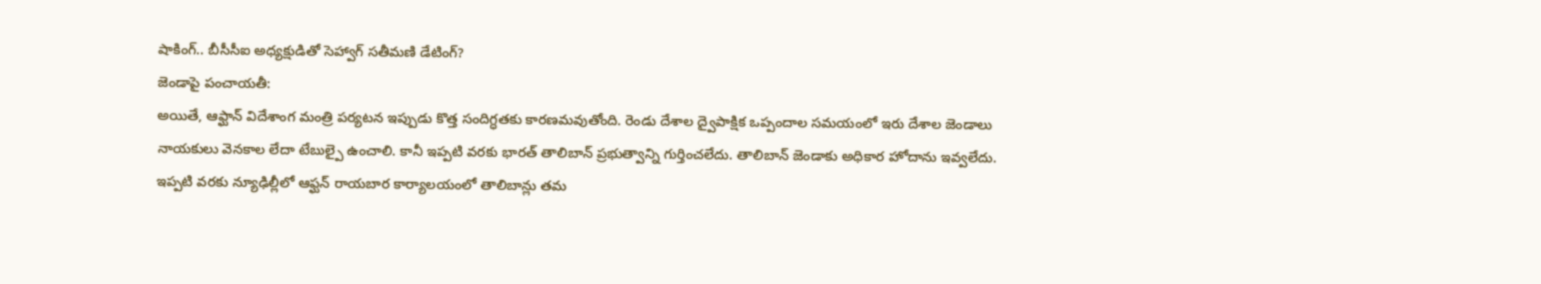షాకింగ్.. బీసీసీఐ అధ్యక్షుడితో సెహ్వాగ్ సతీమణి డేటింగ్?
జెండాపై పంచాయతీ:
అయితే, ఆఫ్ఘాన్ విదేశాంగ మంత్రి పర్యటన ఇప్పుడు కొత్త సందిగ్ధతకు కారణమవుతోంది. రెండు దేశాల ద్వైపాక్షిక ఒప్పందాల సమయంలో ఇరు దేశాల జెండాలు నాయకులు వెనకాల లేదా టేబుల్పై ఉంచాలి. కానీ ఇప్పటి వరకు భారత్ తాలిబాన్ ప్రభుత్వాన్ని గుర్తించలేదు. తాలిబాన్ జెండాకు అధికార హోదాను ఇవ్వలేదు. ఇప్పటి వరకు న్యూఢిల్లీలో ఆఫ్ఘన్ రాయబార కార్యాలయంలో తాలిబాన్లు తమ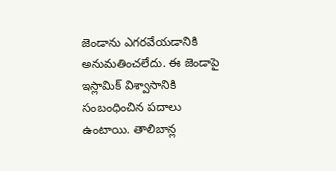జెండాను ఎగరవేయడానికి అనుమతించలేదు. ఈ జెండాపై ఇస్లామిక్ విశ్వాసానికి సంబంధించిన పదాలు ఉంటాయి. తాలిబాన్ల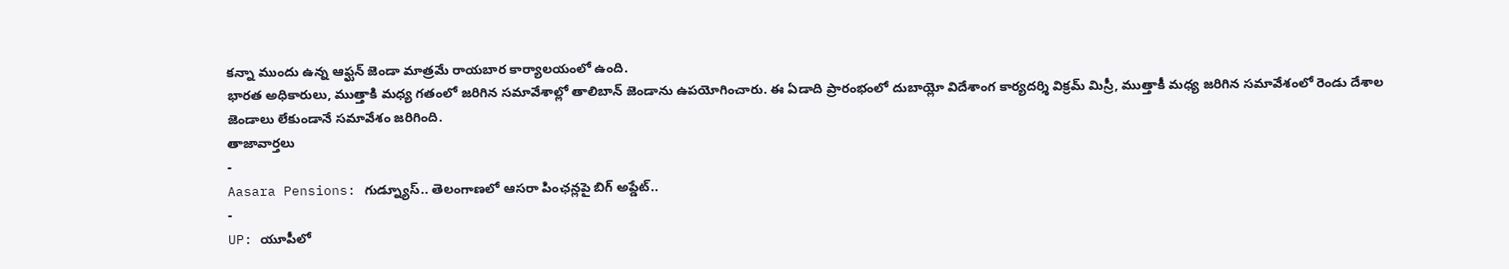కన్నా ముందు ఉన్న ఆఫ్ఘన్ జెండా మాత్రమే రాయబార కార్యాలయంలో ఉంది.
భారత అధికారులు, ముత్తాకి మధ్య గతంలో జరిగిన సమావేశాల్లో తాలిబాన్ జెండాను ఉపయోగించారు. ఈ ఏడాది ప్రారంభంలో దుబాయ్లో విదేశాంగ కార్యదర్శి విక్రమ్ మిస్రీ, ముత్తాకీ మధ్య జరిగిన సమావేశంలో రెండు దేశాల జెండాలు లేకుండానే సమావేశం జరిగింది.
తాజావార్తలు
-
Aasara Pensions: గుడ్న్యూస్.. తెలంగాణలో ఆసరా పింఛన్లపై బిగ్ అప్డేట్..
-
UP: యూపీలో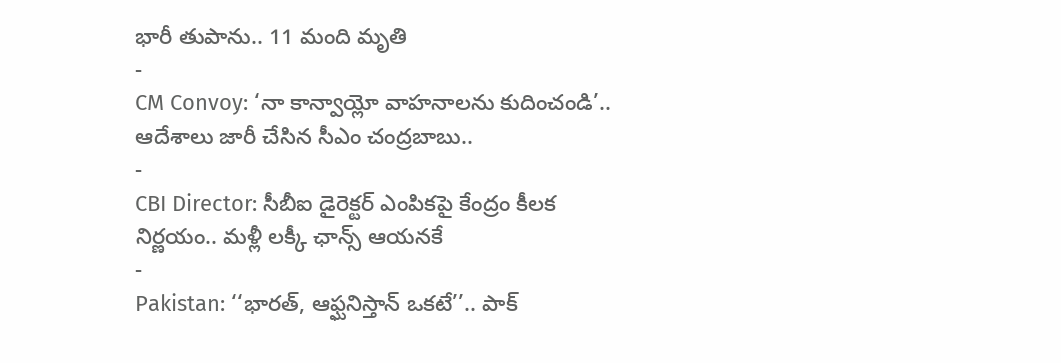భారీ తుపాను.. 11 మంది మృతి
-
CM Convoy: ‘నా కాన్వాయ్లో వాహనాలను కుదించండి’.. ఆదేశాలు జారీ చేసిన సీఎం చంద్రబాబు..
-
CBI Director: సీబీఐ డైరెక్టర్ ఎంపికపై కేంద్రం కీలక నిర్ణయం.. మళ్లీ లక్కీ ఛాన్స్ ఆయనకే
-
Pakistan: ‘‘భారత్, ఆఫ్ఘనిస్తాన్ ఒకటే’’.. పాక్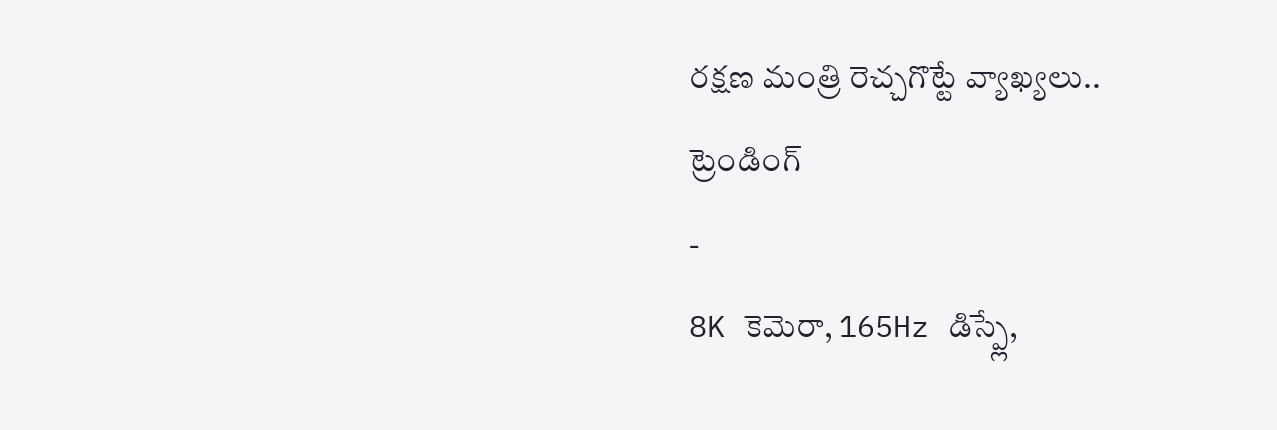రక్షణ మంత్రి రెచ్చగొట్టే వ్యాఖ్యలు..
ట్రెండింగ్
-
8K కెమెరా, 165Hz డిస్ప్లే,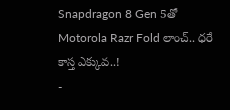Snapdragon 8 Gen 5తో Motorola Razr Fold లాంచ్.. ధరే కాస్త ఎక్కువ..!
-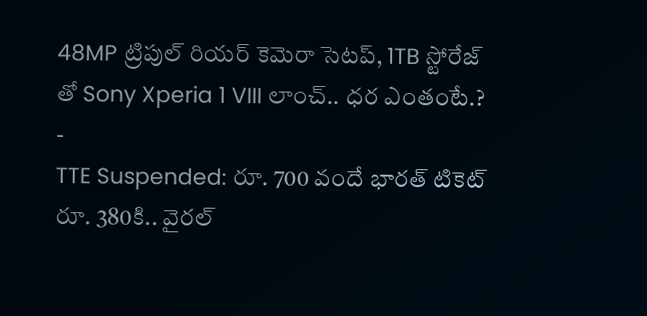48MP ట్రిపుల్ రియర్ కెమెరా సెటప్, 1TB స్టోరేజ్ తో Sony Xperia 1 VIII లాంచ్.. ధర ఎంతంటే.?
-
TTE Suspended: రూ. 700 వందే భారత్ టికెట్ రూ. 380కి.. వైరల్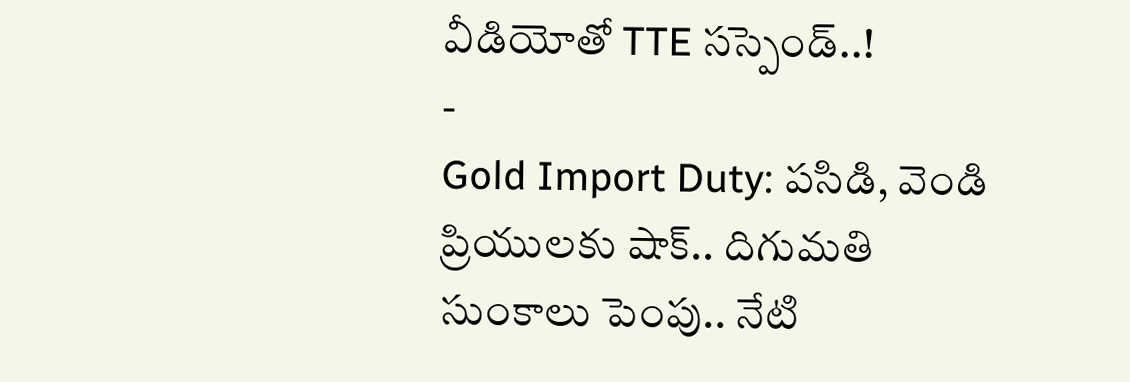వీడియోతో TTE సస్పెండ్..!
-
Gold Import Duty: పసిడి, వెండి ప్రియులకు షాక్.. దిగుమతి సుంకాలు పెంపు.. నేటి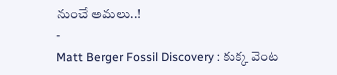నుంచే అమలు..!
-
Matt Berger Fossil Discovery : కుక్క వెంట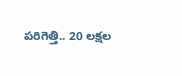పరిగెత్తి.. 20 లక్షల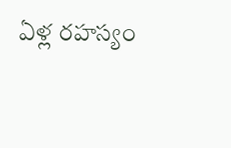ఏళ్ల రహస్యం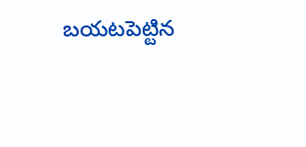బయటపెట్టిన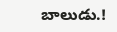బాలుడు.!